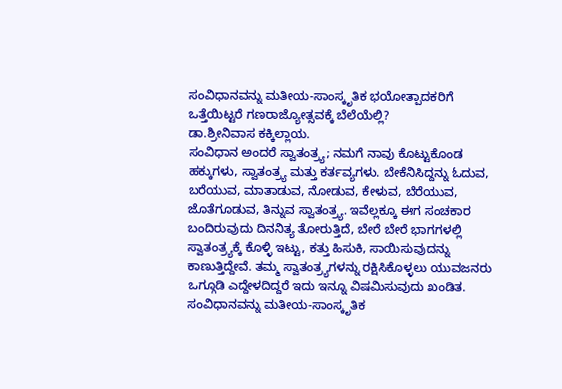ಸಂವಿಧಾನವನ್ನು ಮತೀಯ-ಸಾಂಸ್ಕೃತಿಕ ಭಯೋತ್ಪಾದಕರಿಗೆ ಒತ್ತೆಯಿಟ್ಟರೆ ಗಣರಾಜ್ಯೋತ್ಸವಕ್ಕೆ ಬೆಲೆಯೆಲ್ಲಿ?
ಡಾ.ಶ್ರೀನಿವಾಸ ಕಕ್ಕಿಲ್ಲಾಯ.
ಸಂವಿಧಾನ ಅಂದರೆ ಸ್ವಾತಂತ್ರ್ಯ; ನಮಗೆ ನಾವು ಕೊಟ್ಟುಕೊಂಡ ಹಕ್ಕುಗಳು, ಸ್ವಾತಂತ್ರ್ಯ ಮತ್ತು ಕರ್ತವ್ಯಗಳು. ಬೇಕೆನಿಸಿದ್ದನ್ನು ಓದುವ, ಬರೆಯುವ, ಮಾತಾಡುವ, ನೋಡುವ, ಕೇಳುವ, ಬೆರೆಯುವ, ಜೊತೆಗೂಡುವ, ತಿನ್ನುವ ಸ್ವಾತಂತ್ರ್ಯ. ಇವೆಲ್ಲಕ್ಕೂ ಈಗ ಸಂಚಕಾರ ಬಂದಿರುವುದು ದಿನನಿತ್ಯ ತೋರುತ್ತಿದೆ, ಬೇರೆ ಬೇರೆ ಭಾಗಗಳಲ್ಲಿ ಸ್ವಾತಂತ್ರ್ಯಕ್ಕೆ ಕೊಳ್ಳಿ ಇಟ್ಟು, ಕತ್ತು ಹಿಸುಕಿ, ಸಾಯಿಸುವುದನ್ನು ಕಾಣುತ್ತಿದ್ದೇವೆ. ತಮ್ಮ ಸ್ವಾತಂತ್ರ್ಯಗಳನ್ನು ರಕ್ಷಿಸಿಕೊಳ್ಳಲು ಯುವಜನರು ಒಗ್ಗೂಡಿ ಎದ್ದೇಳದಿದ್ದರೆ ಇದು ಇನ್ನೂ ವಿಷಮಿಸುವುದು ಖಂಡಿತ. ಸಂವಿಧಾನವನ್ನು ಮತೀಯ-ಸಾಂಸ್ಕೃತಿಕ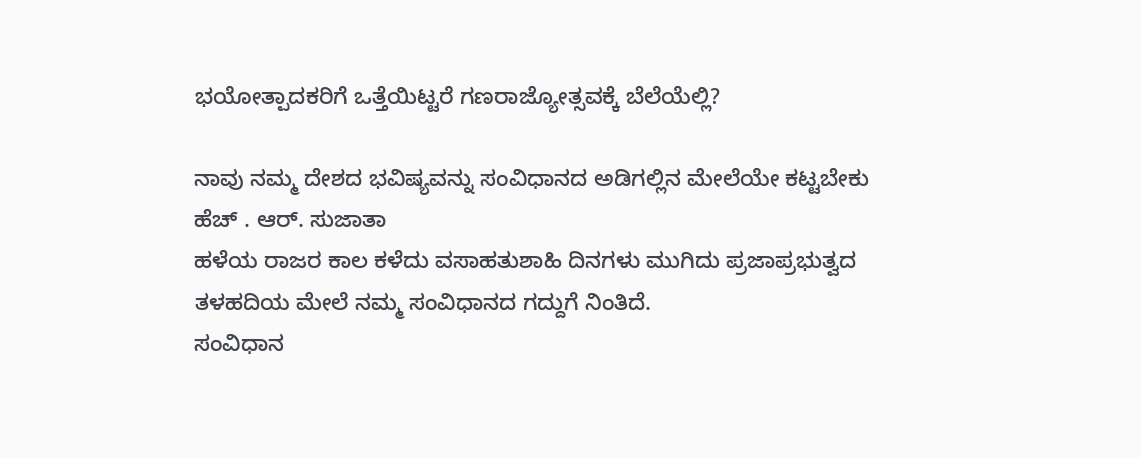ಭಯೋತ್ಪಾದಕರಿಗೆ ಒತ್ತೆಯಿಟ್ಟರೆ ಗಣರಾಜ್ಯೋತ್ಸವಕ್ಕೆ ಬೆಲೆಯೆಲ್ಲಿ?

ನಾವು ನಮ್ಮ ದೇಶದ ಭವಿಷ್ಯವನ್ನು ಸಂವಿಧಾನದ ಅಡಿಗಲ್ಲಿನ ಮೇಲೆಯೇ ಕಟ್ಟಬೇಕು
ಹೆಚ್ . ಆರ್. ಸುಜಾತಾ
ಹಳೆಯ ರಾಜರ ಕಾಲ ಕಳೆದು ವಸಾಹತುಶಾಹಿ ದಿನಗಳು ಮುಗಿದು ಪ್ರಜಾಪ್ರಭುತ್ವದ ತಳಹದಿಯ ಮೇಲೆ ನಮ್ಮ ಸಂವಿಧಾನದ ಗದ್ದುಗೆ ನಿಂತಿದೆ.
ಸಂವಿಧಾನ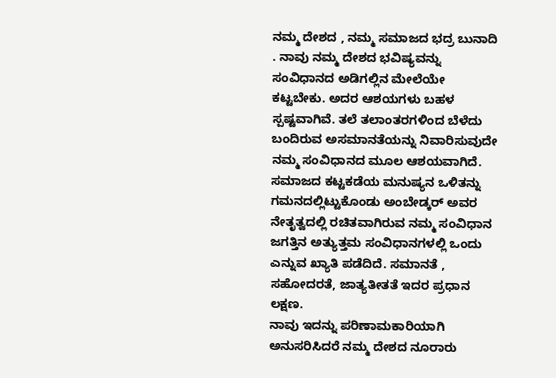ನಮ್ಮ ದೇಶದ , ನಮ್ಮ ಸಮಾಜದ ಭದ್ರ ಬುನಾದಿ . ನಾವು ನಮ್ಮ ದೇಶದ ಭವಿಷ್ಯವನ್ನು ಸಂವಿಧಾನದ ಅಡಿಗಲ್ಲಿನ ಮೇಲೆಯೇ ಕಟ್ಟಬೇಕು. ಅದರ ಆಶಯಗಳು ಬಹಳ ಸ್ಪಷ್ಟವಾಗಿವೆ. ತಲೆ ತಲಾಂತರಗಳಿಂದ ಬೆಳೆದು ಬಂದಿರುವ ಅಸಮಾನತೆಯನ್ನು ನಿವಾರಿಸುವುದೇ ನಮ್ಮ ಸಂವಿಧಾನದ ಮೂಲ ಆಶಯವಾಗಿದೆ.
ಸಮಾಜದ ಕಟ್ಟಕಡೆಯ ಮನುಷ್ಯನ ಒಳಿತನ್ನು ಗಮನದಲ್ಲಿಟ್ಟುಕೊಂಡು ಅಂಬೇಡ್ಕರ್ ಅವರ ನೇತೃತ್ವದಲ್ಲಿ ರಚಿತವಾಗಿರುವ ನಮ್ಮ ಸಂವಿಧಾನ ಜಗತ್ತಿನ ಅತ್ಯುತ್ತಮ ಸಂವಿಧಾನಗಳಲ್ಲಿ ಒಂದು ಎನ್ನುವ ಖ್ಯಾತಿ ಪಡೆದಿದೆ. ಸಮಾನತೆ , ಸಹೋದರತೆ, ಜಾತ್ಯತೀತತೆ ಇದರ ಪ್ರಧಾನ ಲಕ್ಷಣ.
ನಾವು ಇದನ್ನು ಪರಿಣಾಮಕಾರಿಯಾಗಿ ಅನುಸರಿಸಿದರೆ ನಮ್ಮ ದೇಶದ ನೂರಾರು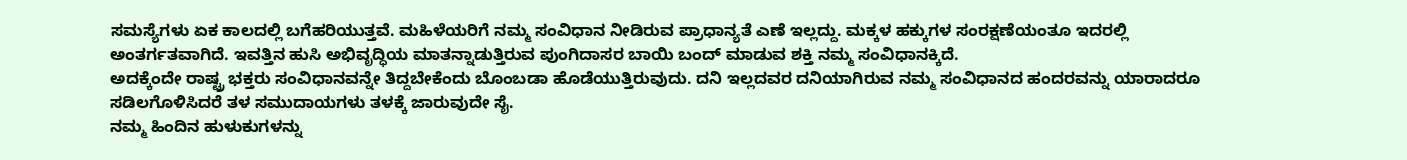ಸಮಸ್ಯೆಗಳು ಏಕ ಕಾಲದಲ್ಲಿ ಬಗೆಹರಿಯುತ್ತವೆ. ಮಹಿಳೆಯರಿಗೆ ನಮ್ಮ ಸಂವಿಧಾನ ನೀಡಿರುವ ಪ್ರಾಧಾನ್ಯತೆ ಎಣೆ ಇಲ್ಲದ್ದು. ಮಕ್ಕಳ ಹಕ್ಕುಗಳ ಸಂರಕ್ಷಣೆಯಂತೂ ಇದರಲ್ಲಿ ಅಂತರ್ಗತವಾಗಿದೆ. ಇವತ್ತಿನ ಹುಸಿ ಅಭಿವೃದ್ಧಿಯ ಮಾತನ್ನಾಡುತ್ತಿರುವ ಪುಂಗಿದಾಸರ ಬಾಯಿ ಬಂದ್ ಮಾಡುವ ಶಕ್ತಿ ನಮ್ಮ ಸಂವಿಧಾನಕ್ಕಿದೆ.
ಅದಕ್ಕೆಂದೇ ರಾಷ್ಟ್ರ ಭಕ್ತರು ಸಂವಿಧಾನವನ್ನೇ ತಿದ್ದಬೇಕೆಂದು ಬೊಂಬಡಾ ಹೊಡೆಯುತ್ತಿರುವುದು. ದನಿ ಇಲ್ಲದವರ ದನಿಯಾಗಿರುವ ನಮ್ಮ ಸಂವಿಧಾನದ ಹಂದರವನ್ನು ಯಾರಾದರೂ ಸಡಿಲಗೊಳಿಸಿದರೆ ತಳ ಸಮುದಾಯಗಳು ತಳಕ್ಕೆ ಜಾರುವುದೇ ಸೈ.
ನಮ್ಮ ಹಿಂದಿನ ಹುಳುಕುಗಳನ್ನು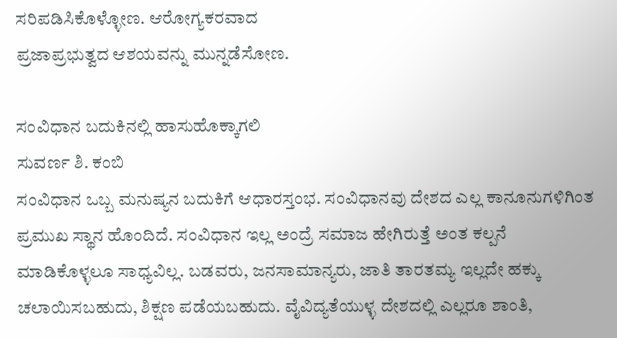ಸರಿಪಡಿಸಿಕೊಳ್ಳೋಣ. ಆರೋಗ್ಯಕರವಾದ
ಪ್ರಜಾಪ್ರಭುತ್ವದ ಆಶಯವನ್ನು ಮುನ್ನಡೆಸೋಣ.

ಸಂವಿಧಾನ ಬದುಕಿನಲ್ಲಿ ಹಾಸುಹೊಕ್ಕಾಗಲಿ
ಸುವರ್ಣ ಶಿ. ಕಂಬಿ
ಸಂವಿಧಾನ ಒಬ್ಬ ಮನುಷ್ಯನ ಬದುಕಿಗೆ ಆಧಾರಸ್ತಂಭ. ಸಂವಿಧಾನವು ದೇಶದ ಎಲ್ಲ ಕಾನೂನುಗಳಿಗಿಂತ ಪ್ರಮುಖ ಸ್ಥಾನ ಹೊಂದಿದೆ. ಸಂವಿಧಾನ ಇಲ್ಲ ಅಂದ್ರೆ ಸಮಾಜ ಹೇಗಿರುತ್ತೆ ಅಂತ ಕಲ್ಪನೆ ಮಾಡಿಕೊಳ್ಳಲೂ ಸಾಧ್ಯವಿಲ್ಲ. ಬಡವರು, ಜನಸಾಮಾನ್ಯರು, ಜಾತಿ ತಾರತಮ್ಯ ಇಲ್ಲದೇ ಹಕ್ಕು ಚಲಾಯಿಸಬಹುದು, ಶಿಕ್ಷಣ ಪಡೆಯಬಹುದು. ವೈವಿದ್ಯತೆಯುಳ್ಳ ದೇಶದಲ್ಲಿ ಎಲ್ಲರೂ ಶಾಂತಿ,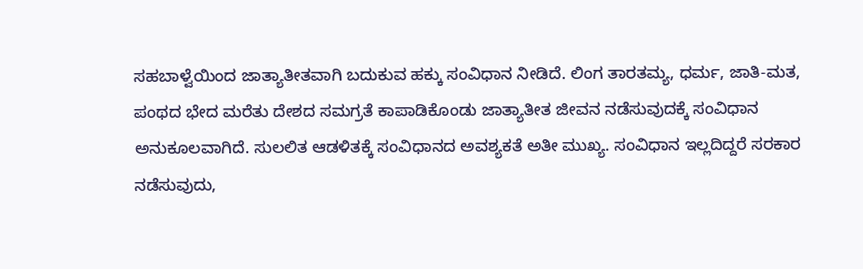ಸಹಬಾಳ್ವೆಯಿಂದ ಜಾತ್ಯಾತೀತವಾಗಿ ಬದುಕುವ ಹಕ್ಕು ಸಂವಿಧಾನ ನೀಡಿದೆ. ಲಿಂಗ ತಾರತಮ್ಯ, ಧರ್ಮ, ಜಾತಿ-ಮತ, ಪಂಥದ ಭೇದ ಮರೆತು ದೇಶದ ಸಮಗ್ರತೆ ಕಾಪಾಡಿಕೊಂಡು ಜಾತ್ಯಾತೀತ ಜೀವನ ನಡೆಸುವುದಕ್ಕೆ ಸಂವಿಧಾನ ಅನುಕೂಲವಾಗಿದೆ. ಸುಲಲಿತ ಆಡಳಿತಕ್ಕೆ ಸಂವಿಧಾನದ ಅವಶ್ಯಕತೆ ಅತೀ ಮುಖ್ಯ. ಸಂವಿಧಾನ ಇಲ್ಲದಿದ್ದರೆ ಸರಕಾರ ನಡೆಸುವುದು,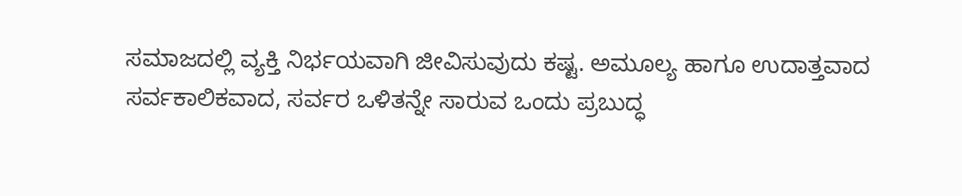ಸಮಾಜದಲ್ಲಿ ವ್ಯಕ್ತಿ ನಿರ್ಭಯವಾಗಿ ಜೀವಿಸುವುದು ಕಷ್ಟ. ಅಮೂಲ್ಯ ಹಾಗೂ ಉದಾತ್ತವಾದ ಸರ್ವಕಾಲಿಕವಾದ, ಸರ್ವರ ಒಳಿತನ್ನೇ ಸಾರುವ ಒಂದು ಪ್ರಬುದ್ಧ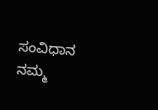ಸಂವಿಧಾನ ನಮ್ಮ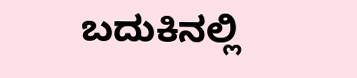ಬದುಕಿನಲ್ಲಿ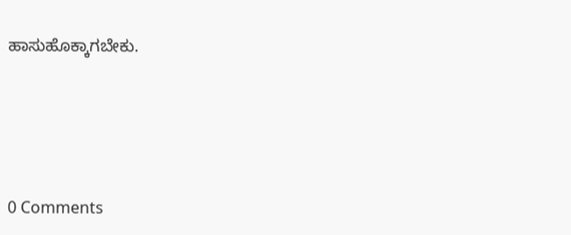ಹಾಸುಹೊಕ್ಕಾಗಬೇಕು.




0 Comments